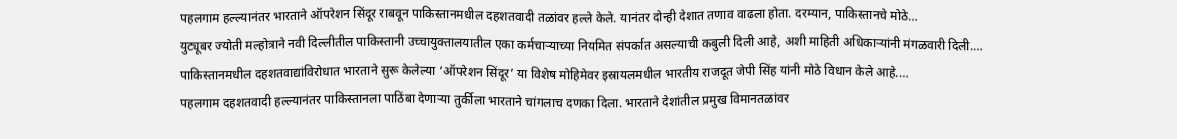पहलगाम हल्ल्यानंतर भारताने ऑपरेशन सिंदूर राबवून पाकिस्तानमधील दहशतवादी तळांवर हल्ले केले. यानंतर दोन्ही देशात तणाव वाढला होता. दरम्यान, पाकिस्तानचे मोठे…
युट्यूबर ज्योती मल्होत्राने नवी दिल्लीतील पाकिस्तानी उच्चायुक्तालयातील एका कर्मचाऱ्याच्या नियमित संपर्कात असल्याची कबुली दिली आहे, अशी माहिती अधिकाऱ्यांनी मंगळवारी दिली.…
पाकिस्तानमधील दहशतवाद्यांविरोधात भारताने सुरू केलेल्या ‘ऑपरेशन सिंदूर’ या विशेष मोहिमेवर इस्रायलमधील भारतीय राजदूत जेपी सिंह यांनी मोठे विधान केले आहे.…
पहलगाम दहशतवादी हल्ल्यानंतर पाकिस्तानला पाठिंबा देणाऱ्या तुर्कीला भारताने चांगलाच दणका दिला. भारताने देशांतील प्रमुख विमानतळांवर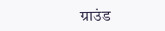ग्राउंड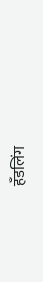हँडलिंग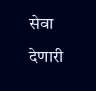सेवा देणारी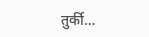तुर्की…